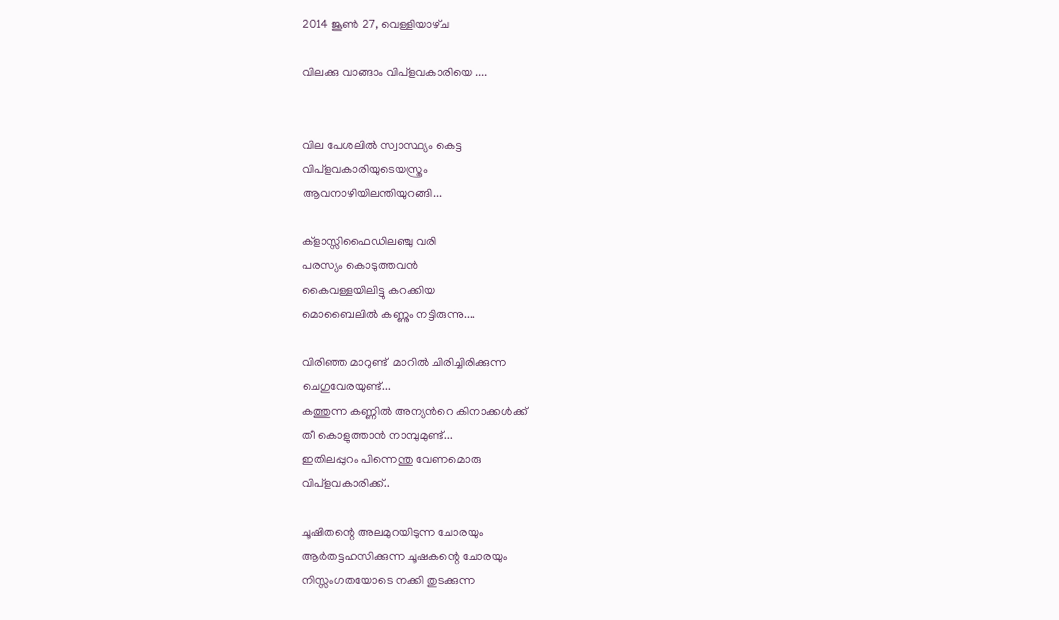2014 ജൂൺ 27, വെള്ളിയാഴ്‌ച

വിലക്കു വാങ്ങാം വിപ്ളവകാരിയെ ....


വില പേശലിൽ സ്വാസ്ഥ്യം കെട്ട
വിപ്ളവകാരിയുടെയസ്ത്രം
ആവനാഴിയിലന്തിയുറങ്ങി...

ക്ളാസ്സിഫൈഡിലഞ്ചു വരി
പരസ്യം കൊടുത്തവൻ
കൈവള്ളയിലിട്ടു കറക്കിയ
മൊബൈലിൽ കണ്ണും നട്ടിരുന്നു....

വിരിഞ്ഞ മാറുണ്ട്  മാറിൽ ചിരിച്ചിരിക്കുന്ന
ചെഗുവേരയുണ്ട്...
കത്തുന്ന കണ്ണിൽ അന്യൻറെ കിനാക്കൾക്ക്
തീ കൊളുത്താൻ നാമ്പുമുണ്ട്...
ഇതിലപ്പുറം പിന്നെന്തു വേണമൊരു
വിപ്ളവകാരിക്ക്..

ചൂഷിതന്റെ അലമുറയിടുന്ന ചോരയും
ആർതട്ടഹസിക്കുന്ന ചൂഷകന്റെ ചോരയും
നിസ്സംഗതയോടെ നക്കി തുടക്കുന്ന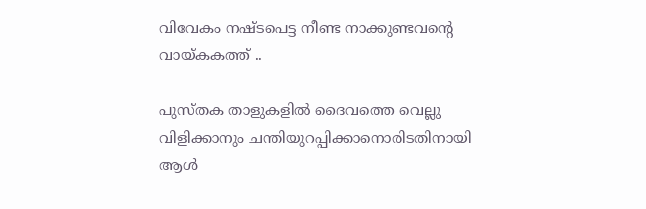വിവേകം നഷ്ടപെട്ട നീണ്ട നാക്കുണ്ടവന്റെ
വായ്കകത്ത്‌ ..

പുസ്തക താളുകളിൽ ദൈവത്തെ വെല്ലു
വിളിക്കാനും ചന്തിയുറപ്പിക്കാനൊരിടതിനായി
ആൾ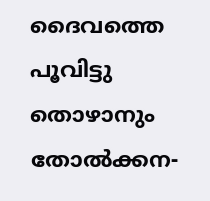ദൈവത്തെ പൂവിട്ടു തൊഴാനും തോൽക്കന-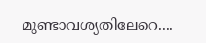മുണ്ടാവശ്യതിലേറെ....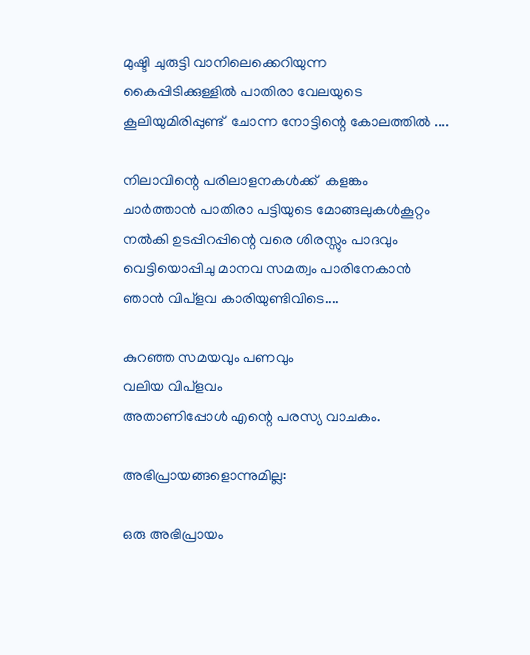മുഷ്ടി ചുരുട്ടി വാനിലെക്കെറിയുന്ന
കൈപ്പിടിക്കുള്ളിൽ പാതിരാ വേലയുടെ
കൂലിയുമിരിപ്പുണ്ട്  ചോന്ന നോട്ടിന്റെ കോലത്തിൽ ....

നിലാവിന്റെ പരിലാളനകൾക്ക്  കളങ്കം
ചാർത്താൻ പാതിരാ പട്ടിയുടെ മോങ്ങലുകൾകൂറ്റം
നൽകി ഉടപ്പിറപ്പിന്റെ വരെ ശിരസ്സും പാദവും
വെട്ടിയൊപ്പിചു മാനവ സമത്വം പാരിനേകാൻ
ഞാൻ വിപ്ളവ കാരിയുണ്ടിവിടെ....

കുറഞ്ഞ സമയവും പണവും
വലിയ വിപ്ളവം
അതാണിപ്പോൾ എന്റെ പരസ്യ വാചകം.

അഭിപ്രായങ്ങളൊന്നുമില്ല:

ഒരു അഭിപ്രായം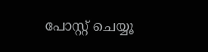പോസ്റ്റ് ചെയ്യൂ